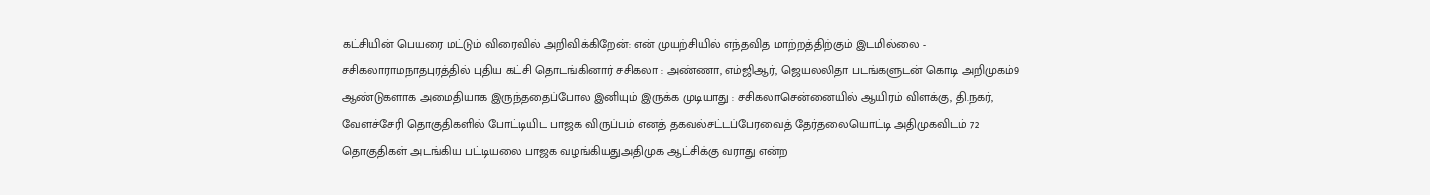கட்சியின் பெயரை மட்டும் விரைவில் அறிவிக்கிறேன்: என் முயற்சியில் எந்தவித மாற்றத்திற்கும் இடமில்லை - சசிகலாராமநாதபுரத்தில் புதிய கட்சி தொடங்கினார் சசிகலா : அண்ணா, எம்ஜிஆர், ஜெயலலிதா படங்களுடன் கொடி அறிமுகம்9 ஆண்டுகளாக அமைதியாக இருந்ததைப்போல இனியும் இருக்க முடியாது : சசிகலாசென்னையில் ஆயிரம் விளக்கு, தி.நகர், வேளச்சேரி தொகுதிகளில் போட்டியிட பாஜக விருப்பம் எனத் தகவல்சட்டப்பேரவைத் தேர்தலையொட்டி அதிமுகவிடம் 72 தொகுதிகள் அடங்கிய பட்டியலை பாஜக வழங்கியதுஅதிமுக ஆட்சிக்கு வராது என்ற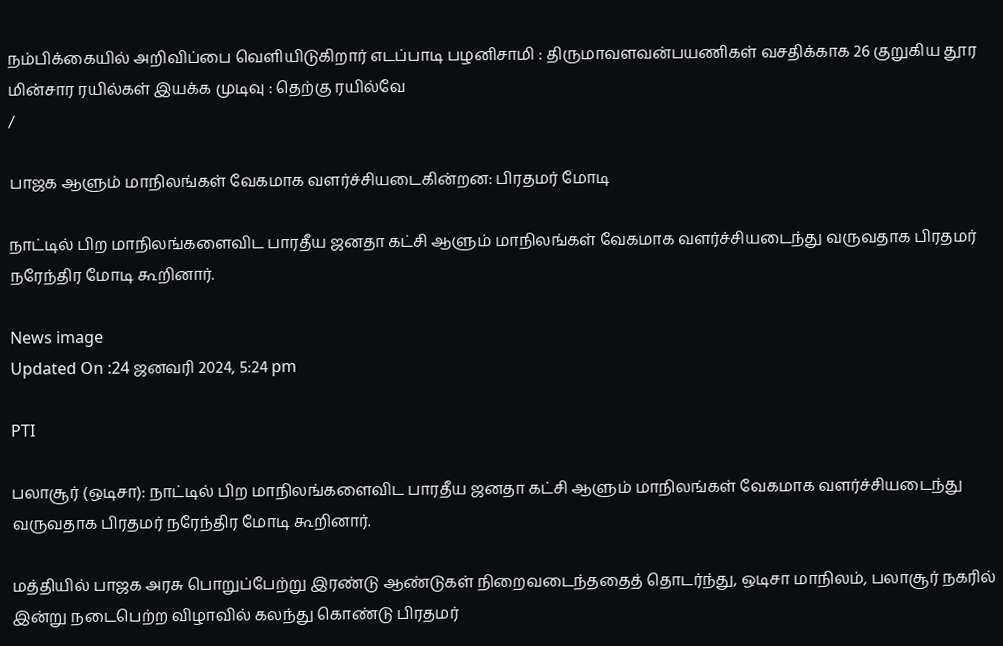நம்பிக்கையில் அறிவிப்பை வெளியிடுகிறார் எடப்பாடி பழனிசாமி : திருமாவளவன்பயணிகள் வசதிக்காக 26 குறுகிய தூர மின்சார ரயில்கள் இயக்க முடிவு : தெற்கு ரயில்வே
/

பாஜக ஆளும் மாநிலங்கள் வேகமாக வளர்ச்சியடைகின்றன: பிரதமர் மோடி

நாட்டில் பிற மாநிலங்களைவிட பாரதீய ஜனதா கட்சி ஆளும் மாநிலங்கள் வேகமாக வளர்ச்சியடைந்து வருவதாக பிரதமர் நரேந்திர மோடி கூறினார்.

News image
Updated On :24 ஜனவரி 2024, 5:24 pm

PTI

பலாசூர் (ஒடிசா): நாட்டில் பிற மாநிலங்களைவிட பாரதீய ஜனதா கட்சி ஆளும் மாநிலங்கள் வேகமாக வளர்ச்சியடைந்து வருவதாக பிரதமர் நரேந்திர மோடி கூறினார்.

மத்தியில் பாஜக அரசு பொறுப்பேற்று இரண்டு ஆண்டுகள் நிறைவடைந்ததைத் தொடர்ந்து, ஒடிசா மாநிலம், பலாசூர் நகரில் இன்று நடைபெற்ற விழாவில் கலந்து கொண்டு பிரதமர்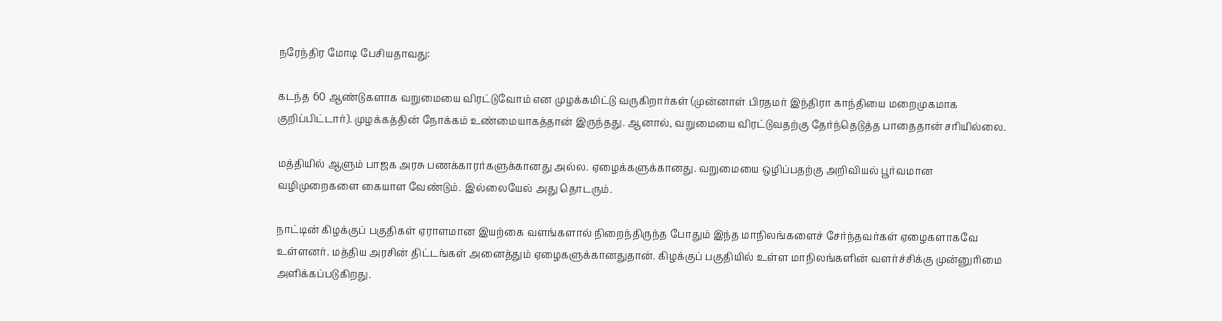நரேந்திர மோடி பேசியதாவது:

கடந்த 60 ஆண்டுகளாக வறுமையை விரட்டுவோம் என முழக்கமிட்டு வருகிறார்கள் (முன்னாள் பிரதமர் இந்திரா காந்தியை மறைமுகமாக குறிப்பிட்டார்). முழக்கத்தின் நோக்கம் உண்மையாகத்தான் இருந்தது. ஆனால், வறுமையை விரட்டுவதற்கு தேர்ந்தெடுத்த பாதைதான் சரியில்லை.

மத்தியில் ஆளும் பாஜக அரசு பணக்காரர்களுக்கானது அல்ல. ஏழைக்களுக்கானது. வறுமையை ஒழிப்பதற்கு அறிவியல் பூர்வமான வழிமுறைகளை கையாள வேண்டும். இல்லையேல் அது தொடரும்.

நாட்டின் கிழக்குப் பகுதிகள் ஏராளமான இயற்கை வளங்களால் நிறைந்திருந்த போதும் இந்த மாநிலங்களைச் சேர்ந்தவர்கள் ஏழைகளாகவே உள்ளனர். மத்திய அரசின் திட்டங்கள் அனைத்தும் ஏழைகளுக்கானதுதான். கிழக்குப் பகுதியில் உள்ள மாநிலங்களின் வளர்ச்சிக்கு முன்னுரிமை அளிக்கப்படுகிறது.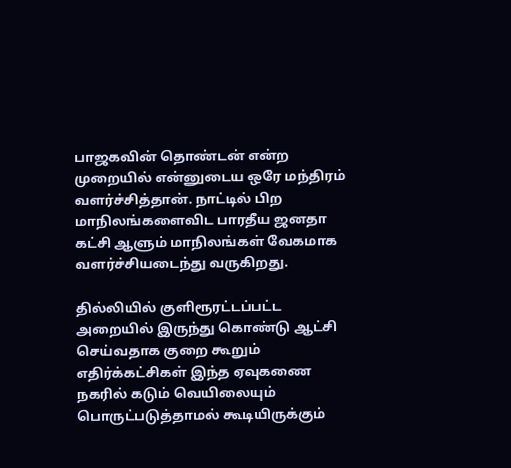பாஜகவின் தொண்டன் என்ற முறையில் என்னுடைய ஒரே மந்திரம் வளர்ச்சித்தான். நாட்டில் பிற மாநிலங்களைவிட பாரதீய ஜனதா கட்சி ஆளும் மாநிலங்கள் வேகமாக வளர்ச்சியடைந்து வருகிறது.

தில்லியில் குளிரூரட்டப்பட்ட அறையில் இருந்து கொண்டு ஆட்சி செய்வதாக குறை கூறும் எதிர்க்கட்சிகள் இந்த ஏவுகணை நகரில் கடும் வெயிலையும் பொருட்படுத்தாமல் கூடியிருக்கும்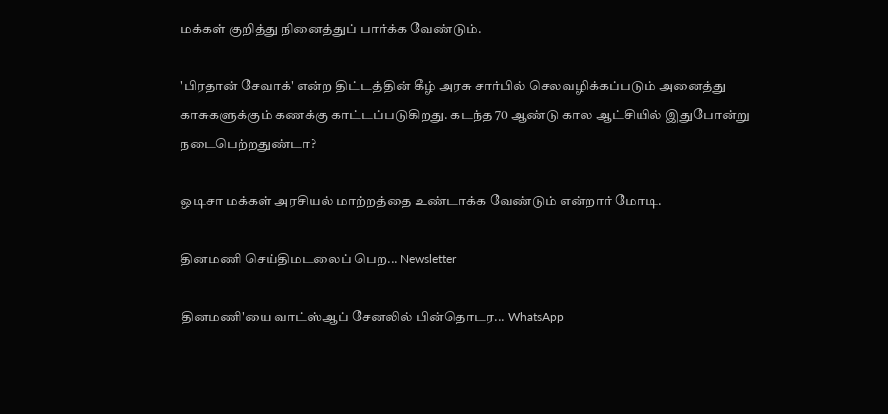மக்கள் குறித்து நினைத்துப் பார்க்க வேண்டும்.

'பிரதான் சேவாக்' என்ற திட்டத்தின் கீழ் அரசு சார்பில் செலவழிக்கப்படும் அனைத்து காசுகளுக்கும் கணக்கு காட்டப்படுகிறது. கடந்த 70 ஆண்டு கால ஆட்சியில் இதுபோன்று நடைபெற்றதுண்டா?

ஒடிசா மக்கள் அரசியல் மாற்றத்தை உண்டாக்க வேண்டும் என்றார் மோடி.

தினமணி செய்திமடலைப் பெற... Newsletter

தினமணி'யை வாட்ஸ்ஆப் சேனலில் பின்தொடர... WhatsApp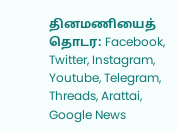தினமணியைத் தொடர: Facebook, Twitter, Instagram, Youtube, Telegram, Threads, Arattai, Google News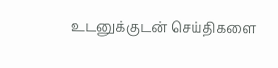உடனுக்குடன் செய்திகளை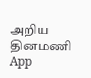அறிய தினமணி App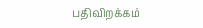பதிவிறக்கம்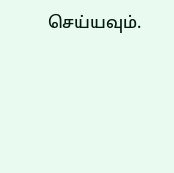செய்யவும்.